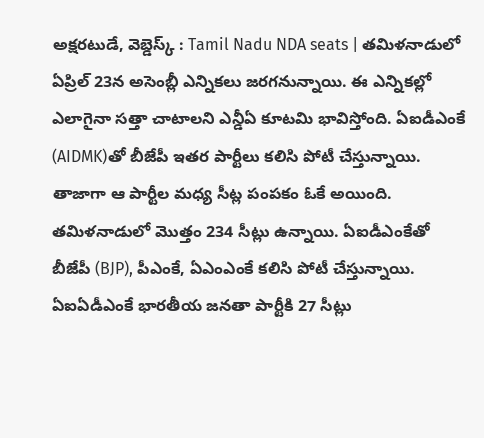అక్షరటుడే, వెబ్డెస్క్ : Tamil Nadu NDA seats | తమిళనాడులో ఏప్రిల్ 23న అసెంబ్లీ ఎన్నికలు జరగనున్నాయి. ఈ ఎన్నికల్లో ఎలాగైనా సత్తా చాటాలని ఎన్డీఏ కూటమి భావిస్తోంది. ఏఐడీఎంకే (AIDMK)తో బీజేపీ ఇతర పార్టీలు కలిసి పోటీ చేస్తున్నాయి. తాజాగా ఆ పార్టీల మధ్య సీట్ల పంపకం ఓకే అయింది.
తమిళనాడులో మొత్తం 234 సీట్లు ఉన్నాయి. ఏఐడీఎంకేతో బీజేపీ (BJP), పీఎంకే, ఏఎంఎంకే కలిసి పోటీ చేస్తున్నాయి. ఏఐఏడీఎంకే భారతీయ జనతా పార్టీకి 27 సీట్లు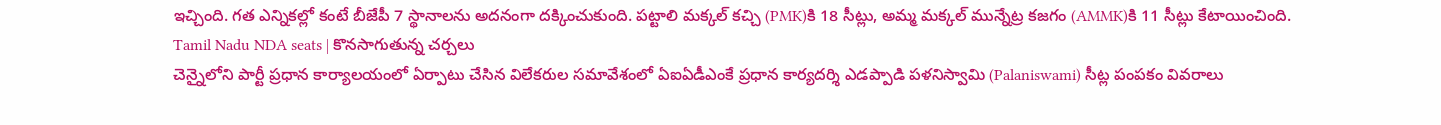ఇచ్చింది. గత ఎన్నికల్లో కంటే బీజేపీ 7 స్థానాలను అదనంగా దక్కించుకుంది. పట్టాలి మక్కల్ కచ్చి (PMK)కి 18 సీట్లు, అమ్మ మక్కల్ మున్నేట్ర కజగం (AMMK)కి 11 సీట్లు కేటాయించింది.
Tamil Nadu NDA seats | కొనసాగుతున్న చర్చలు
చెన్నైలోని పార్టీ ప్రధాన కార్యాలయంలో ఏర్పాటు చేసిన విలేకరుల సమావేశంలో ఏఐఏడీఎంకే ప్రధాన కార్యదర్శి ఎడప్పాడి పళనిస్వామి (Palaniswami) సీట్ల పంపకం వివరాలు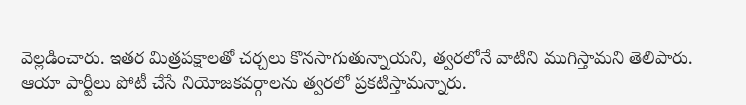వెల్లడించారు. ఇతర మిత్రపక్షాలతో చర్చలు కొనసాగుతున్నాయని, త్వరలోనే వాటిని ముగిస్తామని తెలిపారు. ఆయా పార్టీలు పోటీ చేసే నియోజకవర్గాలను త్వరలో ప్రకటిస్తామన్నారు.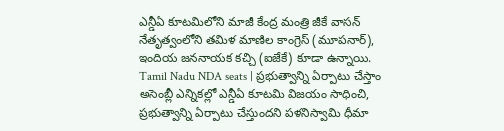ఎన్డీఏ కూటమిలోని మాజీ కేంద్ర మంత్రి జీకే వాసన్ నేతృత్వంలోని తమిళ మాణిల కాంగ్రెస్ (మూపనార్), ఇందియ జననాయక కచ్చి (ఐజేకే) కూడా ఉన్నాయి.
Tamil Nadu NDA seats | ప్రభుత్వాన్ని ఏర్పాటు చేస్తాం
అసెంబ్లీ ఎన్నికల్లో ఎన్డీఏ కూటమి విజయం సాధించి, ప్రభుత్వాన్ని ఏర్పాటు చేస్తుందని పళనిస్వామి ధీమా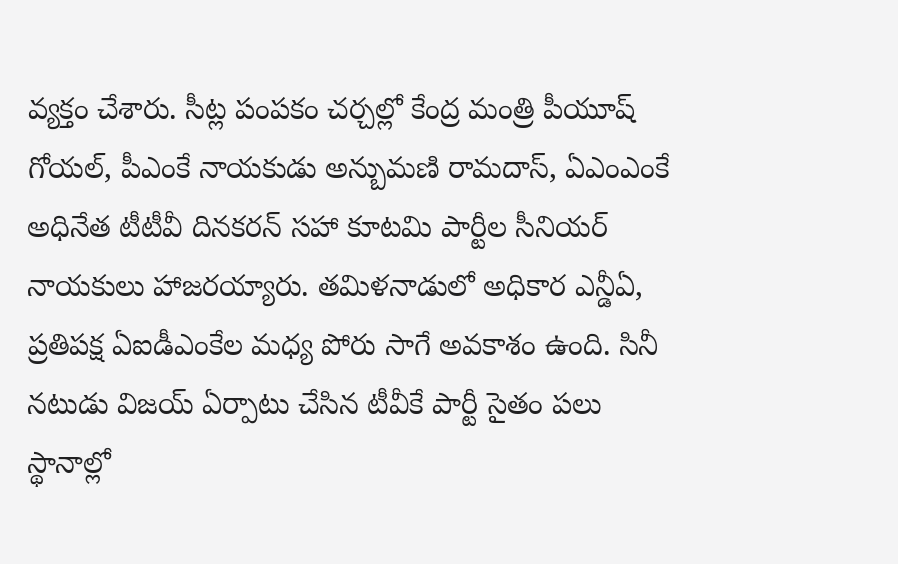వ్యక్తం చేశారు. సీట్ల పంపకం చర్చల్లో కేంద్ర మంత్రి పీయూష్ గోయల్, పీఎంకే నాయకుడు అన్బుమణి రామదాస్, ఏఎంఎంకే అధినేత టీటీవీ దినకరన్ సహా కూటమి పార్టీల సీనియర్ నాయకులు హాజరయ్యారు. తమిళనాడులో అధికార ఎన్డీఏ, ప్రతిపక్ష ఏఐడీఎంకేల మధ్య పోరు సాగే అవకాశం ఉంది. సినీ నటుడు విజయ్ ఏర్పాటు చేసిన టీవీకే పార్టీ సైతం పలు స్థానాల్లో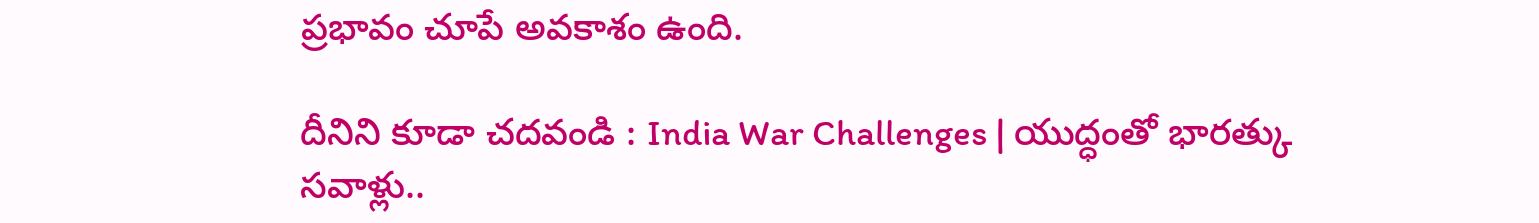ప్రభావం చూపే అవకాశం ఉంది.

దీనిని కూడా చదవండి : India War Challenges | యుద్ధంతో భారత్కు సవాళ్లు..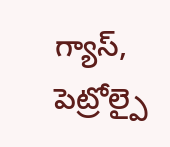గ్యాస్, పెట్రోల్పై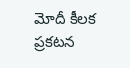మోదీ కీలక ప్రకటన